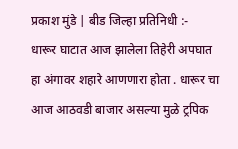प्रकाश मुंडे | बीड जिल्हा प्रतिनिधी :-
धारूर घाटात आज झालेला तिहेरी अपघात हा अंगावर शहारे आणणारा होता . धारूर चा आज आठवडी बाजार असल्या मुळे ट्रपिक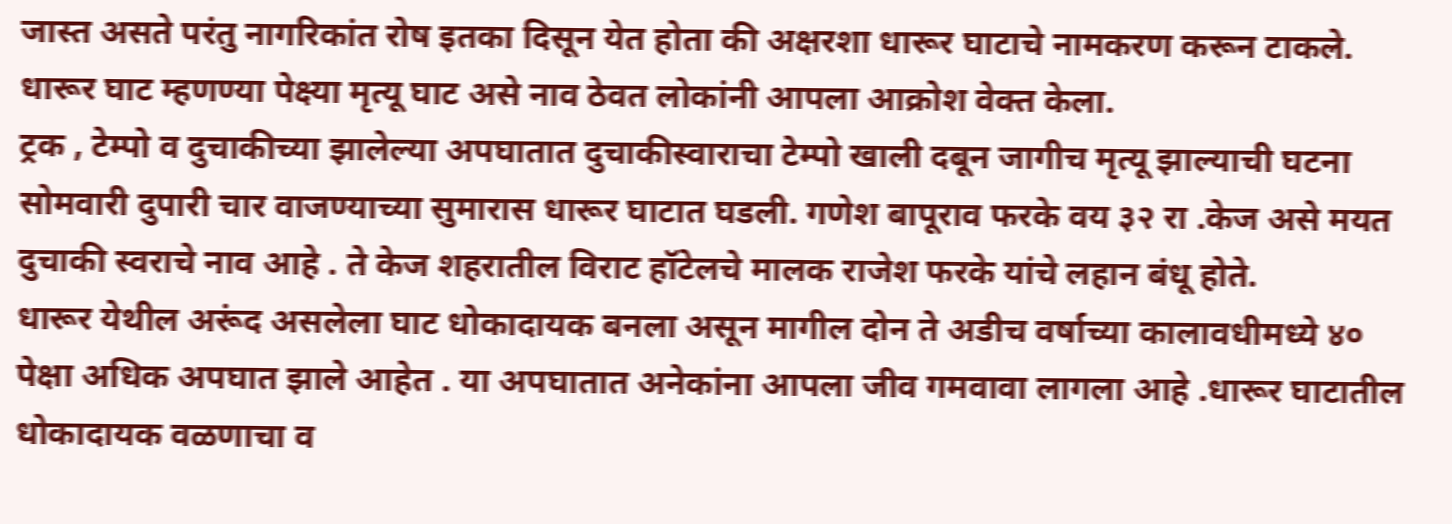जास्त असते परंतु नागरिकांत रोष इतका दिसून येत होता की अक्षरशा धारूर घाटाचे नामकरण करून टाकले. धारूर घाट म्हणण्या पेक्ष्या मृत्यू घाट असे नाव ठेवत लोकांनी आपला आक्रोश वेक्त केला.
ट्रक , टेम्पो व दुचाकीच्या झालेल्या अपघातात दुचाकीस्वाराचा टेम्पो खाली दबून जागीच मृत्यू झाल्याची घटना सोमवारी दुपारी चार वाजण्याच्या सुमारास धारूर घाटात घडली. गणेश बापूराव फरके वय ३२ रा .केज असे मयत दुचाकी स्वराचे नाव आहे . ते केज शहरातील विराट हॉटेलचे मालक राजेश फरके यांचे लहान बंधू होते.
धारूर येथील अरूंद असलेला घाट धोकादायक बनला असून मागील दोन ते अडीच वर्षाच्या कालावधीमध्ये ४० पेक्षा अधिक अपघात झाले आहेत . या अपघातात अनेकांना आपला जीव गमवावा लागला आहे .धारूर घाटातील धोकादायक वळणाचा व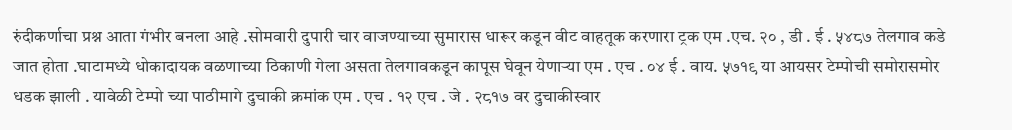रुंदीकर्णाचा प्रश्न आता गंभीर बनला आहे .सोमवारी दुपारी चार वाजण्याच्या सुमारास धारूर कडून वीट वाहतूक करणारा ट्रक एम .एच. २० , डी . ई . ५४८७ तेलगाव कडे जात होता .घाटामध्ये धोकादायक वळणाच्या ठिकाणी गेला असता तेलगावकडून कापूस घेवून येणाऱ्या एम . एच . ०४ ई . वाय. ५७१९ या आयसर टेम्पोची समोरासमोर धडक झाली . यावेळी टेम्पो च्या पाठीमागे दुचाकी क्रमांक एम . एच . १२ एच . जे . २८१७ वर दुचाकीस्वार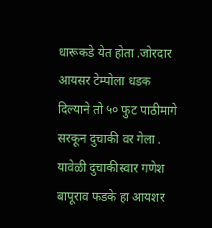धारूकडे येत होता .जोरदार आयसर टेम्पोला धडक दिल्याने तो ५० फुट पाठीमागे सरकून दुचाकी वर गेला . यावेळी दुचाकीस्वार गणेश बापूराव फडके हा आयशर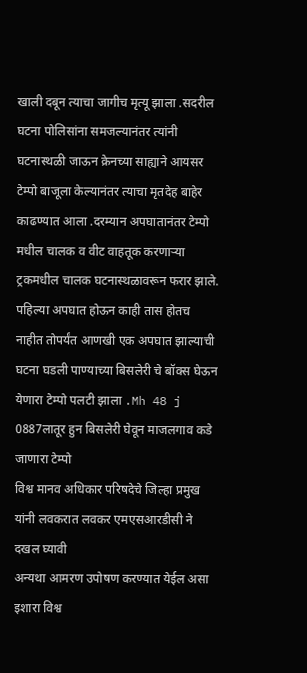खाली दबून त्याचा जागीच मृत्यू झाला .सदरील घटना पोलिसांना समजल्यानंतर त्यांनी घटनास्थळी जाऊन क्रेनच्या साह्याने आयसर टेम्पो बाजूला केल्यानंतर त्याचा मृतदेह बाहेर काढण्यात आला .दरम्यान अपघातानंतर टेम्पो मधील चालक व वीट वाहतूक करणाऱ्या ट्रकमधील चालक घटनास्थळावरून फरार झाले.
पहिल्या अपघात होऊन काही तास होतच नाहीत तोपर्यंत आणखी एक अपघात झाल्याची घटना घडली पाण्याच्या बिसलेरी चे बॉक्स घेऊन येणारा टेम्पो पलटी झाला .Mh 48 j 0887लातूर हुन बिसलेरी घेवून माजलगाव कडे जाणारा टेम्पो
विश्व मानव अधिकार परिषदेचे जिल्हा प्रमुख यांनी लवकरात लवकर एमएसआरडीसी ने दखल घ्यावी
अन्यथा आमरण उपोषण करण्यात येईल असा इशारा विश्व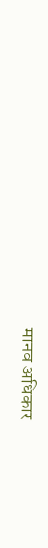मानव अधिकार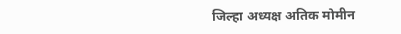जिल्हा अध्यक्ष अतिक मोमीन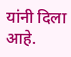यांनी दिला आहे.